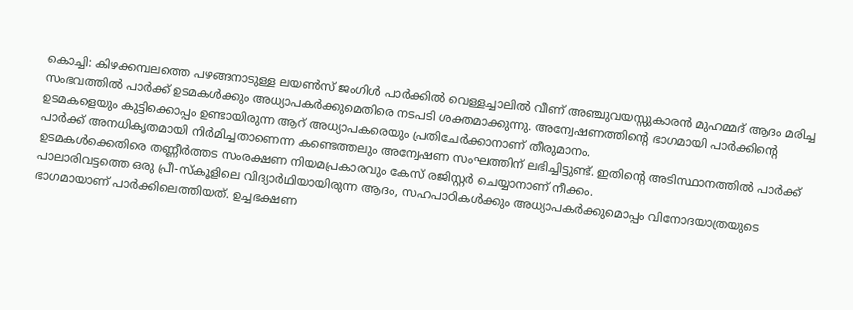കൊച്ചി: കിഴക്കമ്പലത്തെ പഴങ്ങനാടുള്ള ലയൺസ് ജംഗിൾ പാർക്കിൽ വെള്ളച്ചാലിൽ വീണ് അഞ്ചുവയസ്സുകാരൻ മുഹമ്മദ് ആദം മരിച്ച സംഭവത്തിൽ പാർക്ക് ഉടമകൾക്കും അധ്യാപകർക്കുമെതിരെ നടപടി ശക്തമാക്കുന്നു. അന്വേഷണത്തിന്റെ ഭാഗമായി പാർക്കിന്റെ ഉടമകളെയും കുട്ടിക്കൊപ്പം ഉണ്ടായിരുന്ന ആറ് അധ്യാപകരെയും പ്രതിചേർക്കാനാണ് തീരുമാനം.
പാർക്ക് അനധികൃതമായി നിർമിച്ചതാണെന്ന കണ്ടെത്തലും അന്വേഷണ സംഘത്തിന് ലഭിച്ചിട്ടുണ്ട്. ഇതിന്റെ അടിസ്ഥാനത്തിൽ പാർക്ക് ഉടമകൾക്കെതിരെ തണ്ണീർത്തട സംരക്ഷണ നിയമപ്രകാരവും കേസ് രജിസ്റ്റർ ചെയ്യാനാണ് നീക്കം.
പാലാരിവട്ടത്തെ ഒരു പ്രീ-സ്കൂളിലെ വിദ്യാർഥിയായിരുന്ന ആദം, സഹപാഠികൾക്കും അധ്യാപകർക്കുമൊപ്പം വിനോദയാത്രയുടെ ഭാഗമായാണ് പാർക്കിലെത്തിയത്. ഉച്ചഭക്ഷണ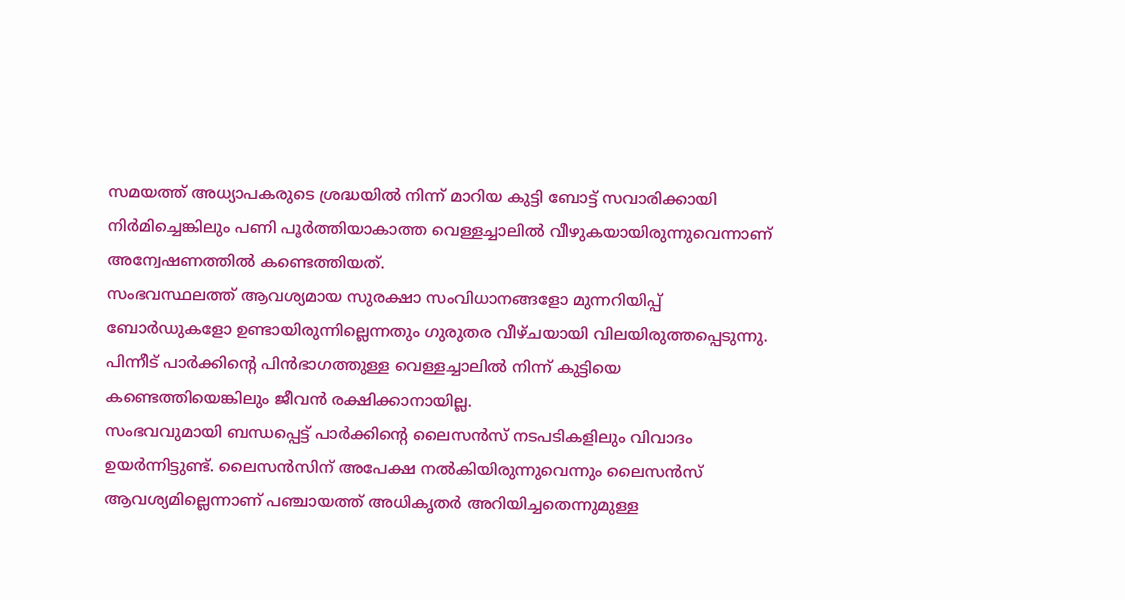സമയത്ത് അധ്യാപകരുടെ ശ്രദ്ധയിൽ നിന്ന് മാറിയ കുട്ടി ബോട്ട് സവാരിക്കായി നിർമിച്ചെങ്കിലും പണി പൂർത്തിയാകാത്ത വെള്ളച്ചാലിൽ വീഴുകയായിരുന്നുവെന്നാണ് അന്വേഷണത്തിൽ കണ്ടെത്തിയത്.
സംഭവസ്ഥലത്ത് ആവശ്യമായ സുരക്ഷാ സംവിധാനങ്ങളോ മുന്നറിയിപ്പ് ബോർഡുകളോ ഉണ്ടായിരുന്നില്ലെന്നതും ഗുരുതര വീഴ്ചയായി വിലയിരുത്തപ്പെടുന്നു. പിന്നീട് പാർക്കിന്റെ പിൻഭാഗത്തുള്ള വെള്ളച്ചാലിൽ നിന്ന് കുട്ടിയെ കണ്ടെത്തിയെങ്കിലും ജീവൻ രക്ഷിക്കാനായില്ല.
സംഭവവുമായി ബന്ധപ്പെട്ട് പാർക്കിന്റെ ലൈസൻസ് നടപടികളിലും വിവാദം ഉയർന്നിട്ടുണ്ട്. ലൈസൻസിന് അപേക്ഷ നൽകിയിരുന്നുവെന്നും ലൈസൻസ് ആവശ്യമില്ലെന്നാണ് പഞ്ചായത്ത് അധികൃതർ അറിയിച്ചതെന്നുമുള്ള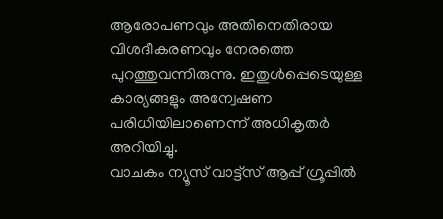ആരോപണവും അതിനെതിരായ വിശദീകരണവും നേരത്തെ പുറത്തുവന്നിരുന്നു. ഇതുൾപ്പെടെയുള്ള കാര്യങ്ങളും അന്വേഷണ പരിധിയിലാണെന്ന് അധികൃതർ അറിയിച്ചു.
വാചകം ന്യൂസ് വാട്ട്സ് ആപ്പ് ഗ്രൂപ്പിൽ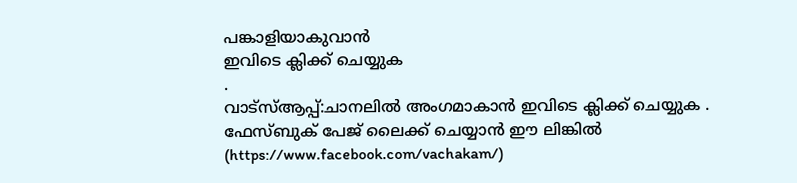പങ്കാളിയാകുവാൻ
ഇവിടെ ക്ലിക്ക് ചെയ്യുക
.
വാട്സ്ആപ്പ്:ചാനലിൽ അംഗമാകാൻ ഇവിടെ ക്ലിക്ക് ചെയ്യുക .
ഫേസ്ബുക് പേജ് ലൈക്ക് ചെയ്യാൻ ഈ ലിങ്കിൽ (https://www.facebook.com/vachakam/)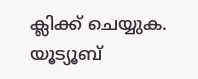ക്ലിക്ക് ചെയ്യുക.
യൂട്യൂബ്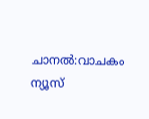ചാനൽ:വാചകം ന്യൂസ്